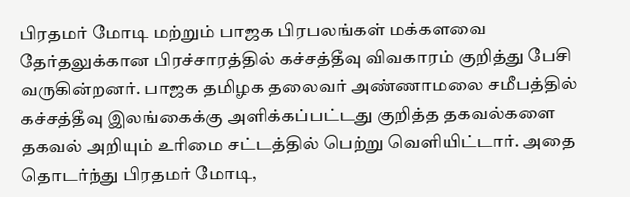பிரதமர் மோடி மற்றும் பாஜக பிரபலங்கள் மக்களவை தேர்தலுக்கான பிரச்சாரத்தில் கச்சத்தீவு விவகாரம் குறித்து பேசி வருகின்றனர். பாஜக தமிழக தலைவர் அண்ணாமலை சமீபத்தில் கச்சத்தீவு இலங்கைக்கு அளிக்கப்பட்டது குறித்த தகவல்களை தகவல் அறியும் உரிமை சட்டத்தில் பெற்று வெளியிட்டார். அதை தொடர்ந்து பிரதமர் மோடி,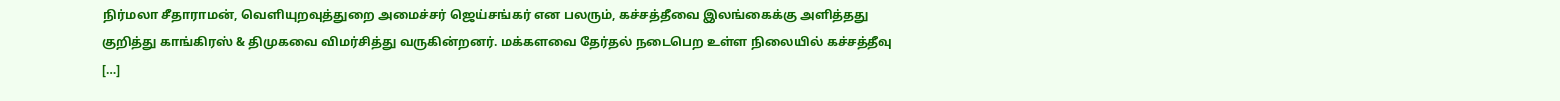நிர்மலா சீதாராமன், வெளியுறவுத்துறை அமைச்சர் ஜெய்சங்கர் என பலரும், கச்சத்தீவை இலங்கைக்கு அளித்தது குறித்து காங்கிரஸ் & திமுகவை விமர்சித்து வருகின்றனர். மக்களவை தேர்தல் நடைபெற உள்ள நிலையில் கச்சத்தீவு […]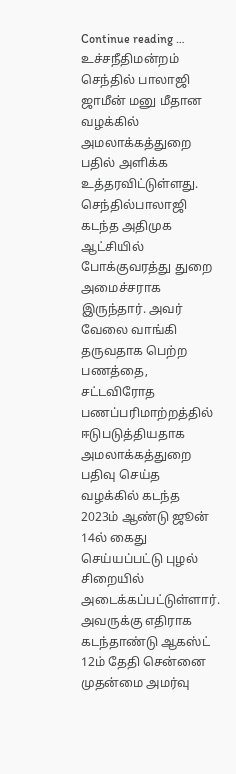Continue reading …
உச்சநீதிமன்றம் செந்தில் பாலாஜி ஜாமீன் மனு மீதான வழக்கில் அமலாக்கத்துறை பதில் அளிக்க உத்தரவிட்டுள்ளது. செந்தில்பாலாஜி கடந்த அதிமுக ஆட்சியில் போக்குவரத்து துறை அமைச்சராக இருந்தார். அவர் வேலை வாங்கி தருவதாக பெற்ற பணத்தை, சட்டவிரோத பணப்பரிமாற்றத்தில் ஈடுபடுத்தியதாக அமலாக்கத்துறை பதிவு செய்த வழக்கில் கடந்த 2023ம் ஆண்டு ஜூன் 14ல் கைது செய்யப்பட்டு புழல் சிறையில் அடைக்கப்பட்டுள்ளார். அவருக்கு எதிராக கடந்தாண்டு ஆகஸ்ட் 12ம் தேதி சென்னை முதன்மை அமர்வு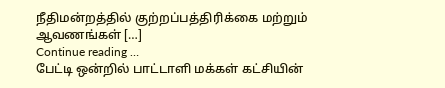நீதிமன்றத்தில் குற்றப்பத்திரிக்கை மற்றும் ஆவணங்கள் […]
Continue reading …
பேட்டி ஒன்றில் பாட்டாளி மக்கள் கட்சியின்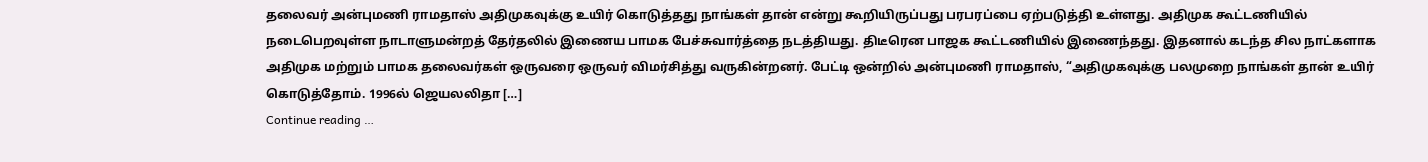தலைவர் அன்புமணி ராமதாஸ் அதிமுகவுக்கு உயிர் கொடுத்தது நாங்கள் தான் என்று கூறியிருப்பது பரபரப்பை ஏற்படுத்தி உள்ளது. அதிமுக கூட்டணியில் நடைபெறவுள்ள நாடாளுமன்றத் தேர்தலில் இணைய பாமக பேச்சுவார்த்தை நடத்தியது. திடீரென பாஜக கூட்டணியில் இணைந்தது. இதனால் கடந்த சில நாட்களாக அதிமுக மற்றும் பாமக தலைவர்கள் ஒருவரை ஒருவர் விமர்சித்து வருகின்றனர். பேட்டி ஒன்றில் அன்புமணி ராமதாஸ், “அதிமுகவுக்கு பலமுறை நாங்கள் தான் உயிர் கொடுத்தோம். 1996ல் ஜெயலலிதா […]
Continue reading …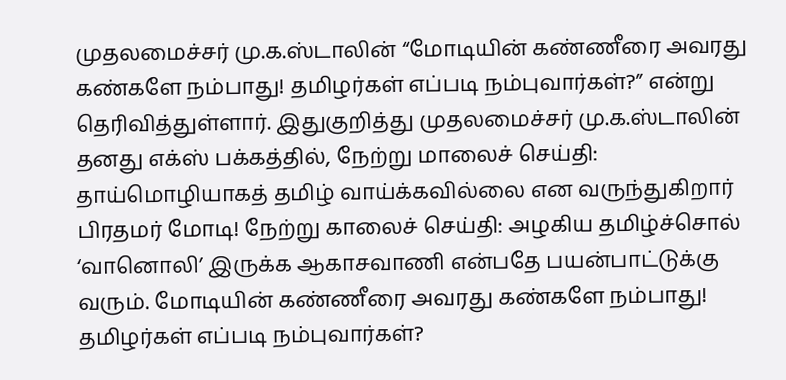முதலமைச்சர் மு.க.ஸ்டாலின் “மோடியின் கண்ணீரை அவரது கண்களே நம்பாது! தமிழர்கள் எப்படி நம்புவார்கள்?” என்று தெரிவித்துள்ளார். இதுகுறித்து முதலமைச்சர் மு.க.ஸ்டாலின் தனது எக்ஸ் பக்கத்தில், நேற்று மாலைச் செய்தி: தாய்மொழியாகத் தமிழ் வாய்க்கவில்லை என வருந்துகிறார் பிரதமர் மோடி! நேற்று காலைச் செய்தி: அழகிய தமிழ்ச்சொல் ‘வானொலி’ இருக்க ஆகாசவாணி என்பதே பயன்பாட்டுக்கு வரும். மோடியின் கண்ணீரை அவரது கண்களே நம்பாது! தமிழர்கள் எப்படி நம்புவார்கள்?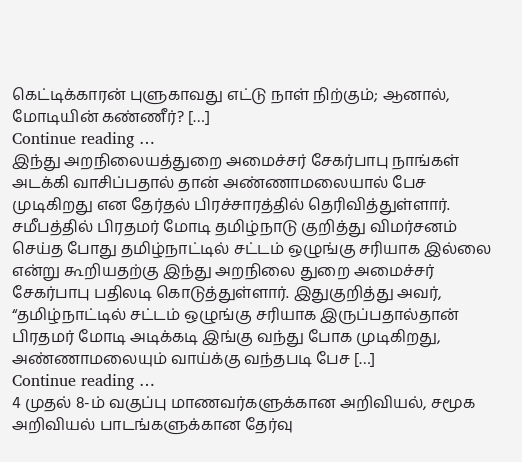கெட்டிக்காரன் புளுகாவது எட்டு நாள் நிற்கும்; ஆனால், மோடியின் கண்ணீர்? […]
Continue reading …
இந்து அறநிலையத்துறை அமைச்சர் சேகர்பாபு நாங்கள் அடக்கி வாசிப்பதால் தான் அண்ணாமலையால் பேச முடிகிறது என தேர்தல் பிரச்சாரத்தில் தெரிவித்துள்ளார். சமீபத்தில் பிரதமர் மோடி தமிழ்நாடு குறித்து விமர்சனம் செய்த போது தமிழ்நாட்டில் சட்டம் ஒழுங்கு சரியாக இல்லை என்று கூறியதற்கு இந்து அறநிலை துறை அமைச்சர் சேகர்பாபு பதிலடி கொடுத்துள்ளார். இதுகுறித்து அவர், “தமிழ்நாட்டில் சட்டம் ஒழுங்கு சரியாக இருப்பதால்தான் பிரதமர் மோடி அடிக்கடி இங்கு வந்து போக முடிகிறது, அண்ணாமலையும் வாய்க்கு வந்தபடி பேச […]
Continue reading …
4 முதல் 8-ம் வகுப்பு மாணவர்களுக்கான அறிவியல், சமூக அறிவியல் பாடங்களுக்கான தேர்வு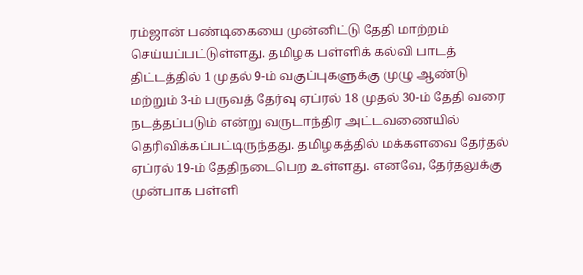ரம்ஜான் பண்டிகையை முன்னிட்டு தேதி மாற்றம் செய்யப்பட்டுள்ளது. தமிழக பள்ளிக் கல்வி பாடத் திட்டத்தில் 1 முதல் 9-ம் வகுப்புகளுக்கு முழு ஆண்டு மற்றும் 3-ம் பருவத் தேர்வு ஏப்ரல் 18 முதல் 30-ம் தேதி வரை நடத்தப்படும் என்று வருடாந்திர அட்டவணையில் தெரிவிக்கப்பட்டிருந்தது. தமிழகத்தில் மக்களவை தேர்தல் ஏப்ரல் 19-ம் தேதிநடைபெற உள்ளது. எனவே, தேர்தலுக்கு முன்பாக பள்ளி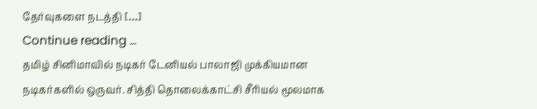தேர்வுகளை நடத்தி […]
Continue reading …
தமிழ் சினிமாவில் நடிகர் டேனியல் பாலாஜி முக்கியமான நடிகர்களில் ஒருவர். சித்தி தொலைக்காட்சி சீரியல் மூலமாக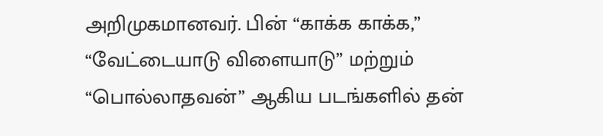அறிமுகமானவர். பின் “காக்க காக்க,” “வேட்டையாடு விளையாடு” மற்றும் “பொல்லாதவன்” ஆகிய படங்களில் தன்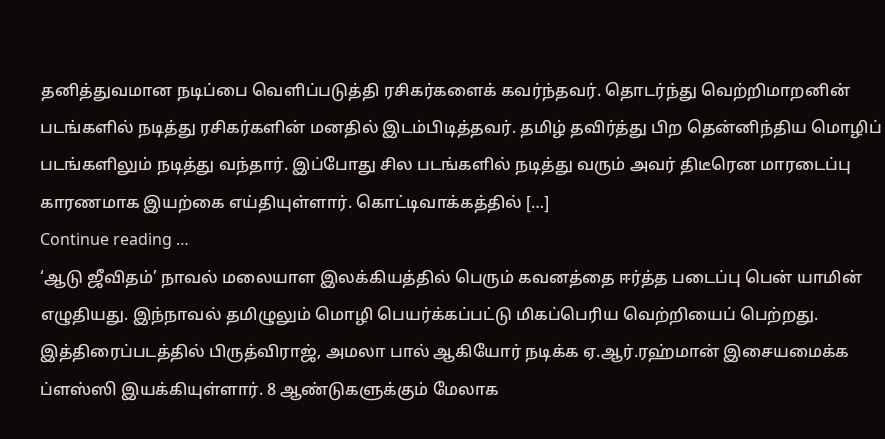தனித்துவமான நடிப்பை வெளிப்படுத்தி ரசிகர்களைக் கவர்ந்தவர். தொடர்ந்து வெற்றிமாறனின் படங்களில் நடித்து ரசிகர்களின் மனதில் இடம்பிடித்தவர். தமிழ் தவிர்த்து பிற தென்னிந்திய மொழிப் படங்களிலும் நடித்து வந்தார். இப்போது சில படங்களில் நடித்து வரும் அவர் திடீரென மாரடைப்பு காரணமாக இயற்கை எய்தியுள்ளார். கொட்டிவாக்கத்தில் […]
Continue reading …
‘ஆடு ஜீவிதம்’ நாவல் மலையாள இலக்கியத்தில் பெரும் கவனத்தை ஈர்த்த படைப்பு பென் யாமின் எழுதியது. இந்நாவல் தமிழுலும் மொழி பெயர்க்கப்பட்டு மிகப்பெரிய வெற்றியைப் பெற்றது. இத்திரைப்படத்தில் பிருத்விராஜ், அமலா பால் ஆகியோர் நடிக்க ஏ.ஆர்.ரஹ்மான் இசையமைக்க ப்ளஸ்ஸி இயக்கியுள்ளார். 8 ஆண்டுகளுக்கும் மேலாக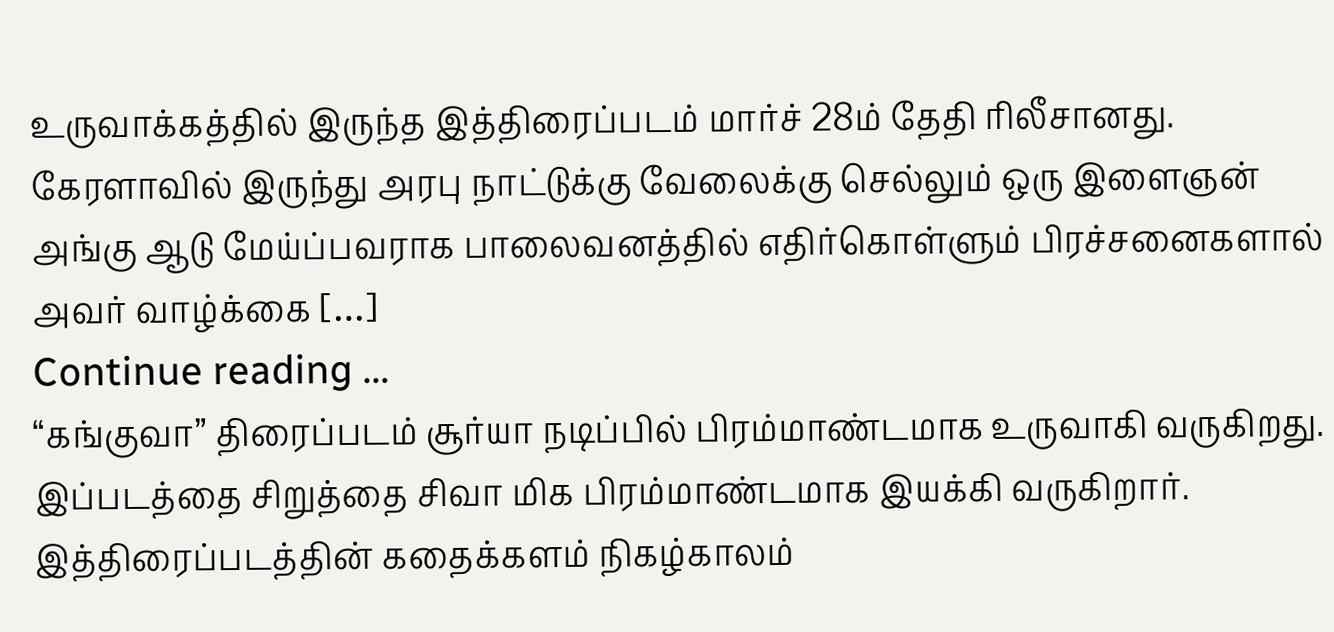உருவாக்கத்தில் இருந்த இத்திரைப்படம் மார்ச் 28ம் தேதி ரிலீசானது. கேரளாவில் இருந்து அரபு நாட்டுக்கு வேலைக்கு செல்லும் ஒரு இளைஞன் அங்கு ஆடு மேய்ப்பவராக பாலைவனத்தில் எதிர்கொள்ளும் பிரச்சனைகளால் அவர் வாழ்க்கை […]
Continue reading …
“கங்குவா” திரைப்படம் சூர்யா நடிப்பில் பிரம்மாண்டமாக உருவாகி வருகிறது. இப்படத்தை சிறுத்தை சிவா மிக பிரம்மாண்டமாக இயக்கி வருகிறார். இத்திரைப்படத்தின் கதைக்களம் நிகழ்காலம்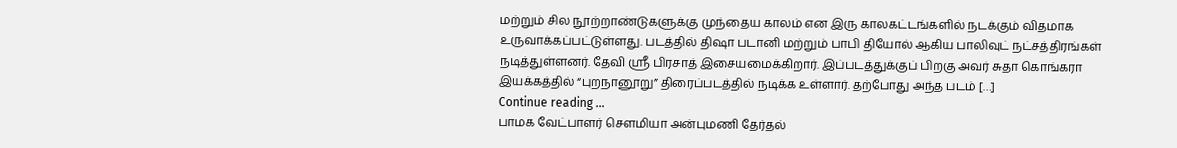மற்றும் சில நூற்றாண்டுகளுக்கு முந்தைய காலம் என இரு காலகட்டங்களில் நடக்கும் விதமாக உருவாக்கப்பட்டுள்ளது. படத்தில் திஷா படானி மற்றும் பாபி தியோல் ஆகிய பாலிவுட் நட்சத்திரங்கள் நடித்துள்ளனர். தேவி ஸ்ரீ பிரசாத் இசையமைக்கிறார். இப்படத்துக்குப் பிறகு அவர் சுதா கொங்கரா இயக்கத்தில் “புறநானூறு” திரைப்படத்தில் நடிக்க உள்ளார். தற்போது அந்த படம் […]
Continue reading …
பாமக வேட்பாளர் சௌமியா அன்புமணி தேர்தல்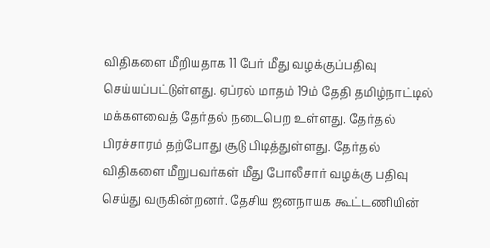விதிகளை மீறியதாக 11 பேர் மீது வழக்குப்பதிவு செய்யப்பட்டுள்ளது. ஏப்ரல் மாதம் 19ம் தேதி தமிழ்நாட்டில் மக்களவைத் தேர்தல் நடைபெற உள்ளது. தேர்தல் பிரச்சாரம் தற்போது சூடு பிடித்துள்ளது. தேர்தல் விதிகளை மீறுபவர்கள் மீது போலீசார் வழக்கு பதிவு செய்து வருகின்றனர். தேசிய ஜனநாயக கூட்டணியின்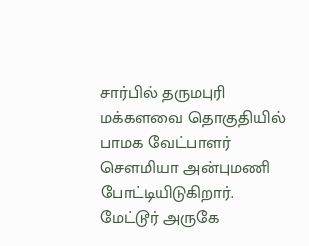சார்பில் தருமபுரி மக்களவை தொகுதியில் பாமக வேட்பாளர் சௌமியா அன்புமணி போட்டியிடுகிறார். மேட்டூர் அருகே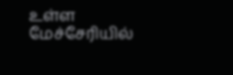உள்ள மேச்சேரியில்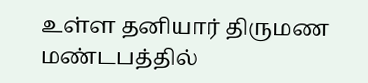உள்ள தனியார் திருமண மண்டபத்தில்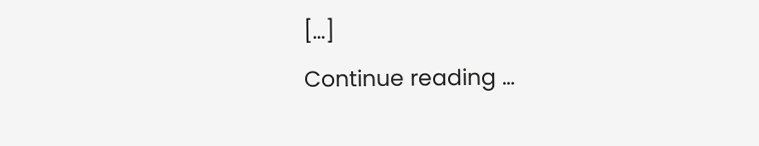[…]
Continue reading …